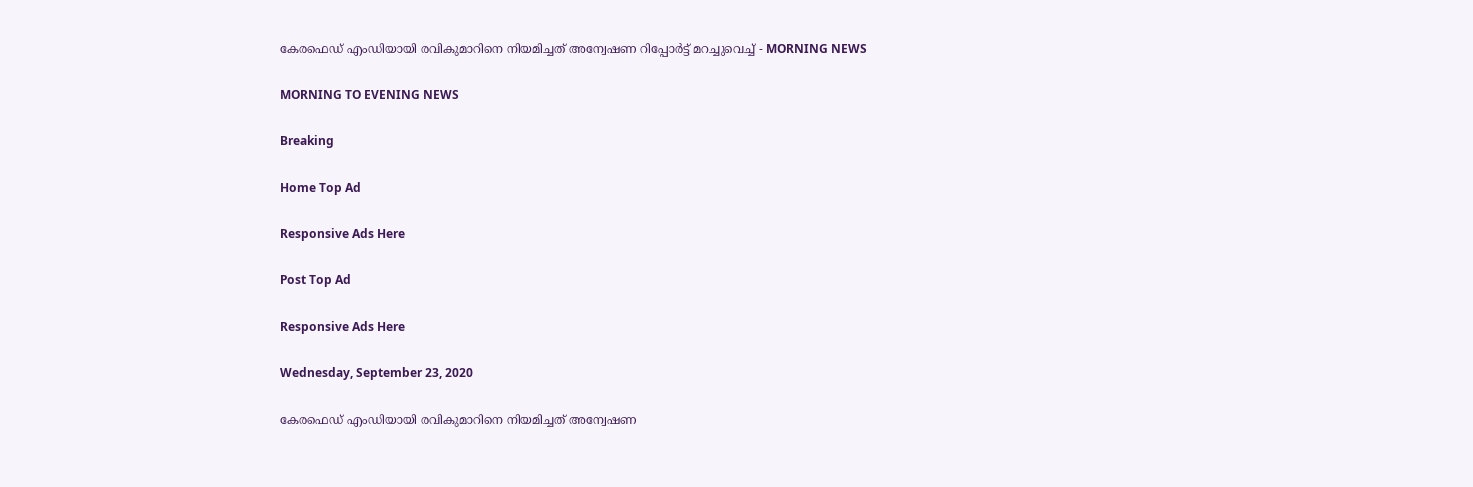കേരഫെഡ് എംഡിയായി രവികുമാറിനെ നിയമിച്ചത് അന്വേഷണ റിപ്പോര്‍ട്ട് മറച്ചുവെച്ച് - MORNING NEWS

MORNING TO EVENING NEWS

Breaking

Home Top Ad

Responsive Ads Here

Post Top Ad

Responsive Ads Here

Wednesday, September 23, 2020

കേരഫെഡ് എംഡിയായി രവികുമാറിനെ നിയമിച്ചത് അന്വേഷണ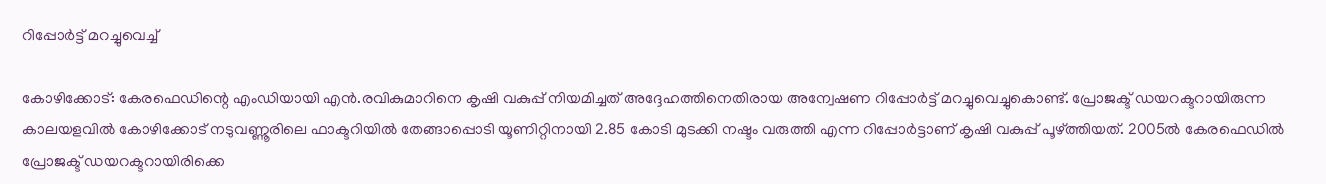റിപ്പോര്‍ട്ട് മറച്ചുവെച്ച്

കോഴിക്കോട്: കേരഫെഡിന്റെ എംഡിയായി എൻ.രവികുമാറിനെ കൃഷി വകുപ്പ് നിയമിച്ചത് അദ്ദേഹത്തിനെതിരായ അന്വേഷണ റിപ്പോർട്ട് മറച്ചുവെച്ചുകൊണ്ട്. പ്രോജക്ട് ഡയറക്ടറായിരുന്ന കാലയളവിൽ കോഴിക്കോട് നടുവണ്ണൂരിലെ ഫാക്ടറിയിൽ തേങ്ങാപ്പൊടി യൂണിറ്റിനായി 2.85 കോടി മുടക്കി നഷ്ടം വരുത്തി എന്ന റിപ്പോർട്ടാണ് കൃഷി വകുപ്പ് പൂഴ്ത്തിയത്. 2005ൽ കേരഫെഡിൽ പ്രോജക്ട് ഡയറക്ടറായിരിക്കെ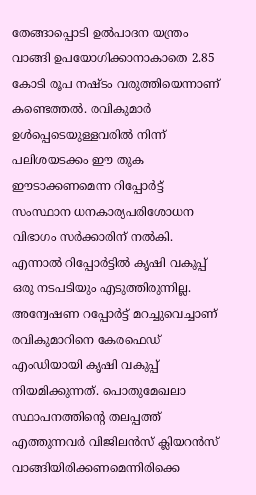തേങ്ങാപ്പൊടി ഉൽപാദന യന്ത്രം വാങ്ങി ഉപയോഗിക്കാനാകാതെ 2.85 കോടി രൂപ നഷ്ടം വരുത്തിയെന്നാണ് കണ്ടെത്തൽ. രവികുമാർ ഉൾപ്പെടെയുള്ളവരിൽ നിന്ന് പലിശയടക്കം ഈ തുക ഈടാക്കണമെന്ന റിപ്പോർട്ട് സംസ്ഥാന ധനകാര്യപരിശോധന വിഭാഗം സർക്കാരിന് നൽകി. എന്നാൽ റിപ്പോർട്ടിൽ കൃഷി വകുപ്പ് ഒരു നടപടിയും എടുത്തിരുന്നില്ല. അന്വേഷണ റപ്പോർട്ട് മറച്ചുവെച്ചാണ് രവികുമാറിനെ കേരഫെഡ് എംഡിയായി കൃഷി വകുപ്പ് നിയമിക്കുന്നത്. പൊതുമേഖലാ സ്ഥാപനത്തിന്റെ തലപ്പത്ത് എത്തുന്നവർ വിജിലൻസ് ക്ലിയറൻസ് വാങ്ങിയിരിക്കണമെന്നിരിക്കെ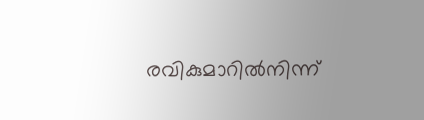രവികുമാറിൽനിന്ന്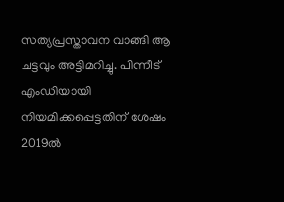സത്യപ്രസ്താവന വാങ്ങി ആ ചട്ടവും അട്ടിമറിച്ചു. പിന്നീട് എംഡിയായി നിയമിക്കപ്പെട്ടതിന് ശേഷം 2019ൽ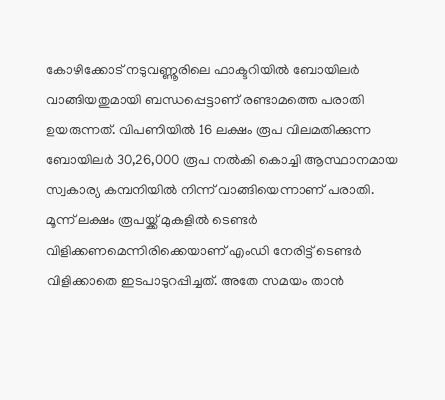കോഴിക്കോട് നടുവണ്ണൂരിലെ ഫാക്ടറിയിൽ ബോയിലർ വാങ്ങിയതുമായി ബന്ധപ്പെട്ടാണ് രണ്ടാമത്തെ പരാതി ഉയരുന്നത്. വിപണിയിൽ 16 ലക്ഷം രൂപ വിലമതിക്കുന്ന ബോയിലർ 30,26,000 രൂപ നൽകി കൊച്ചി ആസ്ഥാനമായ സ്വകാര്യ കമ്പനിയിൽ നിന്ന് വാങ്ങിയെന്നാണ് പരാതി. മൂന്ന് ലക്ഷം രൂപയ്ക്ക് മുകളിൽ ടെണ്ടർ വിളിക്കണമെന്നിരിക്കെയാണ് എംഡി നേരിട്ട് ടെണ്ടർ വിളിക്കാതെ ഇടപാടുറപ്പിച്ചത്. അതേ സമയം താൻ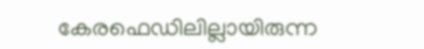കേരഫെഡിലില്ലായിരുന്ന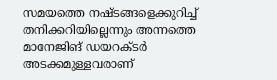സമയത്തെ നഷ്ടങ്ങളെക്കുറിച്ച് തനിക്കറിയില്ലെന്നും അന്നത്തെ മാനേജിങ് ഡയറക്ടർ അടക്കമുള്ളവരാണ്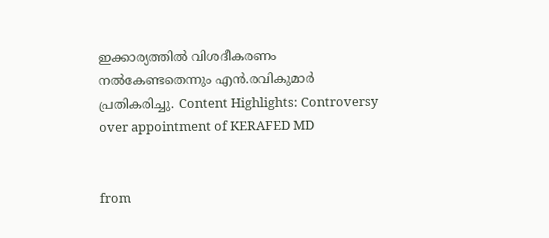ഇക്കാര്യത്തിൽ വിശദീകരണം നൽകേണ്ടതെന്നും എൻ.രവികുമാർ പ്രതികരിച്ചു. Content Highlights: Controversy over appointment of KERAFED MD


from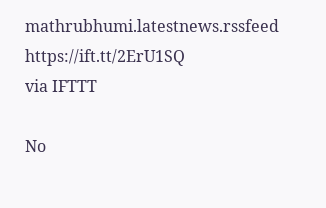mathrubhumi.latestnews.rssfeed https://ift.tt/2ErU1SQ
via IFTTT

No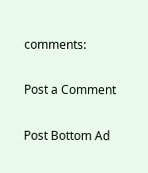comments:

Post a Comment

Post Bottom Ad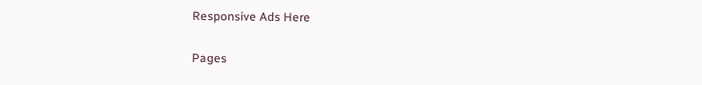Responsive Ads Here

Pages